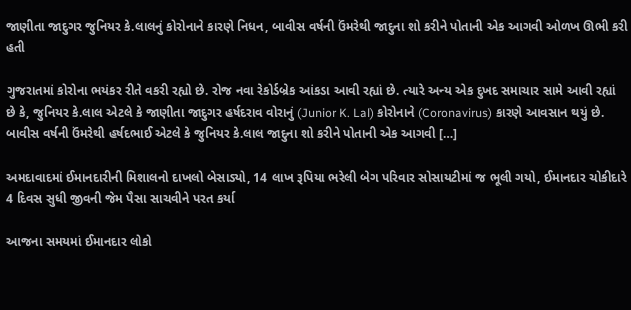જાણીતા જાદુગર જુનિયર કે.લાલનું કોરોનાને કારણે નિધન, બાવીસ વર્ષની ઉંમરેથી જાદુના શો કરીને પોતાની એક આગવી ઓળખ ઊભી કરી હતી

ગુજરાતમાં કોરોના ભયંકર રીતે વકરી રહ્યો છે. રોજ નવા રેકોર્ડબ્રેક આંકડા આવી રહ્યાં છે. ત્યારે અન્ય એક દુખદ સમાચાર સામે આવી રહ્યાં છે કે, જુનિયર કે.લાલ એટલે કે જાણીતા જાદુગર હર્ષદરાવ વોરાનું (Junior K. Lal) કોરોનાને (Coronavirus) કારણે આવસાન થયું છે. બાવીસ વર્ષની ઉંમરેથી હર્ષદભાઈ એટલે કે જુનિયર કે.લાલ જાદુના શો કરીને પોતાની એક આગવી […]

અમદાવાદમાં ઈમાનદારીની મિશાલનો દાખલો બેસાડ્યો, 14 લાખ રૂપિયા ભરેલી બેગ પરિવાર સોસાયટીમાં જ ભૂલી ગયો, ઈમાનદાર ચોકીદારે 4 દિવસ સુધી જીવની જેમ પૈસા સાચવીને પરત કર્યા

આજના સમયમાં ઈમાનદાર લોકો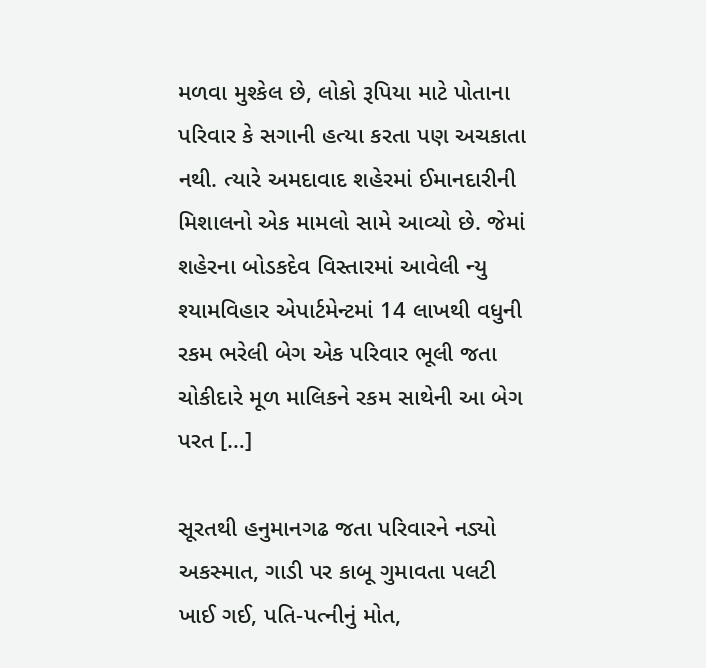મળવા મુશ્કેલ છે, લોકો રૂપિયા માટે પોતાના પરિવાર કે સગાની હત્યા કરતા પણ અચકાતા નથી. ત્યારે અમદાવાદ શહેરમાં ઈમાનદારીની મિશાલનો એક મામલો સામે આવ્યો છે. જેમાં શહેરના બોડકદેવ વિસ્તારમાં આવેલી ન્યુ શ્યામવિહાર એપાર્ટમેન્ટમાં 14 લાખથી વધુની રકમ ભરેલી બેગ એક પરિવાર ભૂલી જતા ચોકીદારે મૂળ માલિકને રકમ સાથેની આ બેગ પરત […]

સૂરતથી હનુમાનગઢ જતા પરિવારને નડ્યો અકસ્માત, ગાડી પર કાબૂ ગુમાવતા પલટી ખાઈ ગઈ, પતિ-પત્નીનું મોત,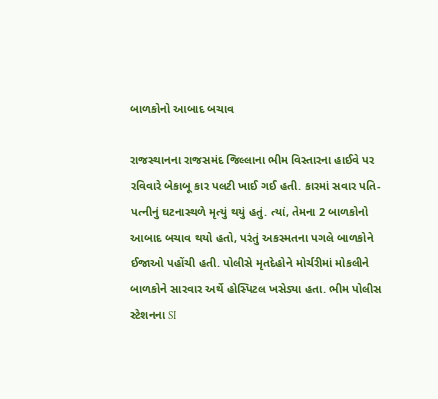બાળકોનો આબાદ બચાવ

રાજસ્થાનના રાજસમંદ જિલ્લાના ભીમ વિસ્તારના હાઈવે પર રવિવારે બેકાબૂ કાર પલટી ખાઈ ગઈ હતી. કારમાં સવાર પતિ-પત્નીનું ઘટનાસ્થળે મૃત્યું થયું હતું. ત્યાં, તેમના 2 બાળકોનો આબાદ બચાવ થયો હતો, પરંતું અકસ્મતના પગલે બાળકોને ઈજાઓ પહોંચી હતી. પોલીસે મૃતદેહોને મોર્ચરીમાં મોકલીને બાળકોને સારવાર અર્થે હોસ્પિટલ ખસેડ્યા હતા. ભીમ પોલીસ સ્ટેશનના SI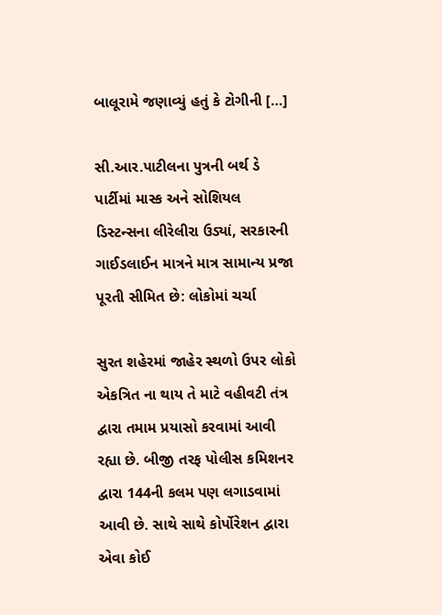બાલૂરામે જણાવ્યું હતું કે ટોગીની […]

સી.આર.પાટીલના પુત્રની બર્થ ડે પાર્ટીમાં માસ્ક અને સોશિયલ ડિસ્ટન્સના લીરેલીરા ઉડ્યાં, સરકારની ગાઈડલાઈન માત્રને માત્ર સામાન્ય પ્રજા પૂરતી સીમિત છે: લોકોમાં ચર્ચા

સુરત શહેરમાં જાહેર સ્થળો ઉપર લોકો એકત્રિત ના થાય તે માટે વહીવટી તંત્ર દ્વારા તમામ પ્રયાસો કરવામાં આવી રહ્યા છે. બીજી તરફ પોલીસ કમિશનર દ્વારા 144ની કલમ પણ લગાડવામાં આવી છે. સાથે સાથે કોર્પોરેશન દ્વારા એવા કોઈ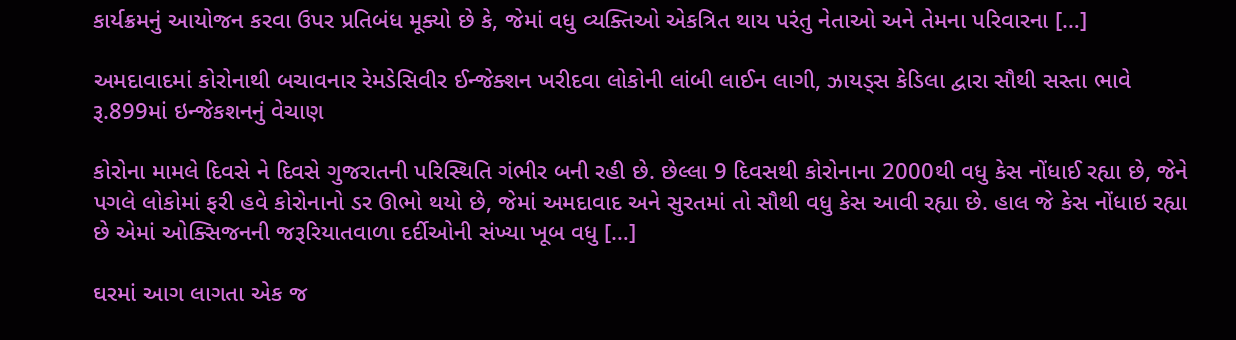કાર્યક્રમનું આયોજન કરવા ઉપર પ્રતિબંધ મૂક્યો છે કે, જેમાં વધુ વ્યક્તિઓ એકત્રિત થાય પરંતુ નેતાઓ અને તેમના પરિવારના […]

અમદાવાદમાં કોરોનાથી બચાવનાર રેમડેસિવીર ઈન્જેક્શન ખરીદવા લોકોની લાંબી લાઈન લાગી, ઝાયડ્સ કેડિલા દ્વારા સૌથી સસ્તા ભાવે રૂ.899માં ઇન્જેકશનનું વેચાણ

કોરોના મામલે દિવસે ને દિવસે ગુજરાતની પરિસ્થિતિ ગંભીર બની રહી છે. છેલ્લા 9 દિવસથી કોરોનાના 2000થી વધુ કેસ નોંધાઈ રહ્યા છે, જેને પગલે લોકોમાં ફરી હવે કોરોનાનો ડર ઊભો થયો છે, જેમાં અમદાવાદ અને સુરતમાં તો સૌથી વધુ કેસ આવી રહ્યા છે. હાલ જે કેસ નોંધાઇ રહ્યા છે એમાં ઓક્સિજનની જરૂરિયાતવાળા દર્દીઓની સંખ્યા ખૂબ વધુ […]

ઘરમાં આગ લાગતા એક જ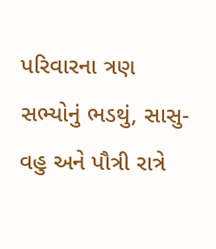પરિવારના ત્રણ સભ્યોનું ભડથું, સાસુ- વહુ અને પૌત્રી રાત્રે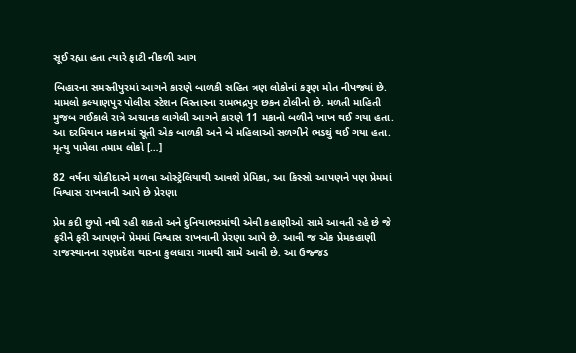સૂઈ રહ્યા હતા ત્યારે ફાટી નીકળી આગ

બિહારના સમસ્તીપુરમાં આગને કારણે બાળકી સહિત ત્રણ લોકોનાં કરૂણ મોત નીપજ્યાં છે. મામલો કલ્યાણપુર પોલીસ સ્ટેશન વિસ્તારના રામભદ્રપુર છકન ટોલીનો છે. મળતી માહિતી મુજબ ગઈકાલે રાત્રે અચાનક લાગેલી આગને કારણે 11 મકાનો બળીને ખાખ થઈ ગયા હતા. આ દરમિયાન મકાનમાં સૂતી એક બાળકી અને બે મહિલાઓ સળગીને ભડથું થઈ ગયા હતા. મૃત્યુ પામેલા તમામ લોકો […]

82 વર્ષના ચોકીદારને મળવા ઓસ્ટ્રેલિયાથી આવશે પ્રેમિકા, આ કિસ્સો આપણને પણ પ્રેમમાં વિશ્વાસ રાખવાની આપે છે પ્રેરણા

પ્રેમ કદી છુપો નથી રહી શકતો અને દુનિયાભરમાંથી એવી કહાણીઓ સામે આવતી રહે છે જે ફરીને ફરી આપણને પ્રેમમાં વિશ્વાસ રાખવાની પ્રેરણા આપે છે. આવી જ એક પ્રેમકહાણી રાજસ્થાનના રણપ્રદેશ થારના કુલધારા ગામથી સામે આવી છે. આ ઉજ્જડ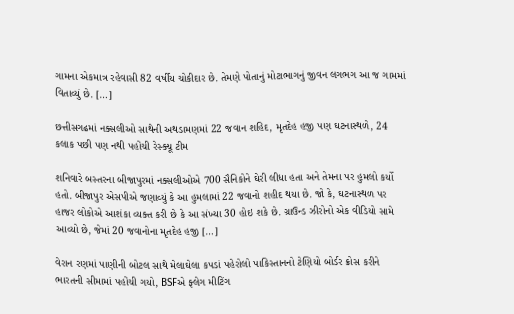ગામના એકમાત્ર રહેવાસી 82 વર્ષીય ચોકીદાર છે. તેમણે પોતાનું મોટાભાગનું જીવન લગભગ આ જ ગામમાં વિતાવ્યું છે. […]

છત્તીસગઢમાં નક્સલીઓ સાથેની અથડામણમાં 22 જવાન શહિદ, મૃતદેહ હજી પણ ઘટનાસ્થળે, 24 કલાક પછી પણ નથી પહોંચી રેસ્ક્યૂ ટીમ

શનિવારે બસ્તરના બીજાપુરમાં નક્સલીઓએ 700 સૈનિકોને ઘેરી લીધા હતા અને તેમના પર હુમલો કર્યો હતો. બીજાપુર એસપીએ જણાવ્યું કે આ હુમલામાં 22 જવાનો શહીદ થયા છે. જો કે, ઘટનાસ્થળ પર હાજર લોકોએ આશંકા વ્યક્ત કરી છે કે આ સંખ્યા 30 હોઇ શકે છે. ગ્રાઉન્ડ ઝીરોનો એક વીડિયો સામે આવ્યો છે, જેમાં 20 જવાનોના મૃતદેહ હજી […]

વેરાન રણમાં પાણીની બોટલ સાથે મેલાઘેલા કપડાં પહેરોલો પાકિસ્તાનનો ટેણિયો બોર્ડર ક્રોસ કરીને ભારતની સીમામાં પહોંચી ગયો, BSFએ ફ્લેગ મીટિંગ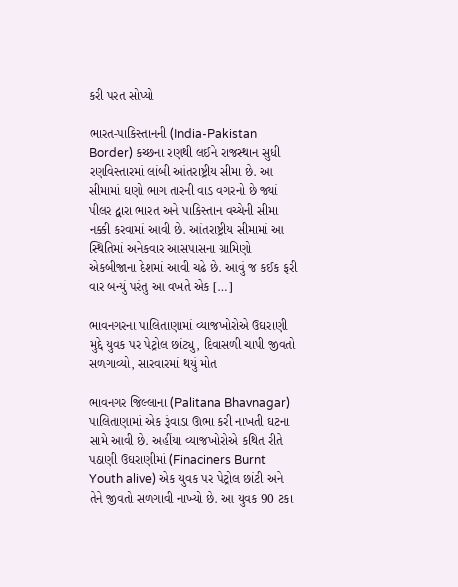કરી પરત સોપ્યો

ભારત-પાકિસ્તાનની (India-Pakistan Border) કચ્છના રણથી લઈને રાજસ્થાન સુધી રણવિસ્તારમાં લાંબી આંતરાષ્ટ્રીય સીમા છે. આ સીમામાં ઘણો ભાગ તારની વાડ વગરનો છે જ્યાં પીલર દ્વારા ભારત અને પાકિસ્તાન વચ્ચેની સીમા નક્કી કરવામાં આવી છે. આંતરાષ્ટ્રીય સીમામાં આ સ્થિતિમાં અનેકવાર આસપાસના ગ્રામિણો એકબીજાના દેશમાં આવી ચઢે છે. આવું જ કઈક ફરી વાર બન્યું પરંતુ આ વખતે એક […]

ભાવનગરના પાલિતાણામાં વ્યાજખોરોએ ઉઘરાણી મુદ્દે યુવક પર પેટ્રોલ છાંટ્યુ, દિવાસળી ચાપી જીવતો સળગાવ્યો, સારવારમાં થયું મોત

ભાવનગર જિલ્લાના (Palitana Bhavnagar) પાલિતાણામાં એક રૂંવાડા ઊભા કરી નાખતી ઘટના સામે આવી છે. અહીંયા વ્યાજખોરોએ કથિત રીતે પઠાણી ઉઘરાણીમાં (Finaciners Burnt Youth alive) એક યુવક પર પેટ્રોલ છાંટી અને તેને જીવતો સળગાવી નાખ્યો છે. આ યુવક 90 ટકા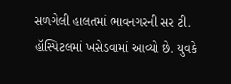સળગેલી હાલતમાં ભાવનગરની સર ટી. હૉસ્પિટલમાં ખસેડવામાં આવ્યો છે. યુવકે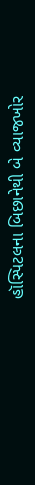હૉસ્પિટલના બિછાનેથી બે વ્યાજખોર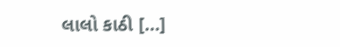લાલો કાઠી […]